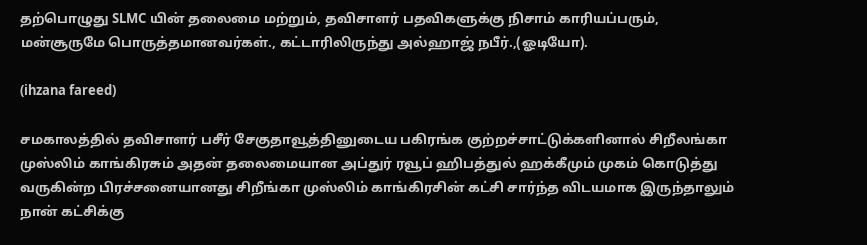தற்பொழுது SLMC யின் தலைமை மற்றும், தவிசாளர் பதவிகளுக்கு நிசாம் காரியப்பரும், மன்சூருமே பொருத்தமானவர்கள்., கட்டாரிலிருந்து அல்ஹாஜ் நபீர்.,(ஓடியோ).

(ihzana fareed)

சமகாலத்தில் தவிசாளர் பசீர் சேகுதாவூத்தினுடைய பகிரங்க குற்றச்சாட்டுக்களினால் சிறீலங்கா முஸ்லிம் காங்கிரசும் அதன் தலைமையான அப்துர் ரவூப் ஹிபத்துல் ஹக்கீமும் முகம் கொடுத்து வருகின்ற பிரச்சனையானது சிறீங்கா முஸ்லிம் காங்கிரசின் கட்சி சார்ந்த விடயமாக இருந்தாலும் நான் கட்சிக்கு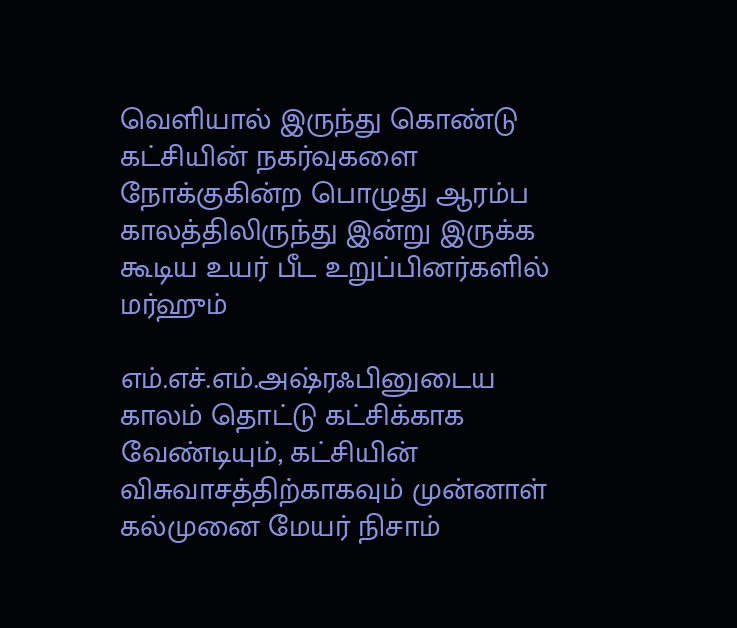வெளியால் இருந்து கொண்டு கட்சியின் நகர்வுகளை நோக்குகின்ற பொழுது ஆரம்ப காலத்திலிருந்து இன்று இருக்க கூடிய உயர் பீட உறுப்பினர்களில் மர்ஹும்

எம்.எச்.எம்.அஷ்ரஃபினுடைய காலம் தொட்டு கட்சிக்காக வேண்டியும், கட்சியின் விசுவாசத்திற்காகவும் முன்னாள் கல்முனை மேயர் நிசாம்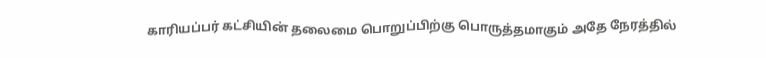காரியப்பர் கட்சியின் தலைமை பொறுப்பிற்கு பொருத்தமாகும் அதே நேரத்தில்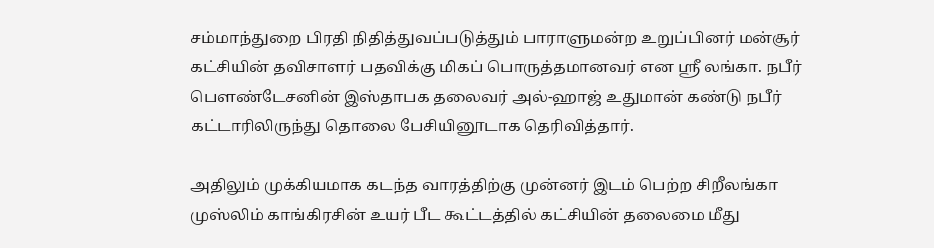சம்மாந்துறை பிரதி நிதித்துவப்படுத்தும் பாராளுமன்ற உறுப்பினர் மன்சூர் கட்சியின் தவிசாளர் பதவிக்கு மிகப் பொருத்தமானவர் என ஸ்ரீ லங்கா. நபீர் பௌண்டேசனின் இஸ்தாபக தலைவர் அல்-ஹாஜ் உதுமான் கண்டு நபீர் கட்டாரிலிருந்து தொலை பேசியினூடாக தெரிவித்தார்.

அதிலும் முக்கியமாக கடந்த வாரத்திற்கு முன்னர் இடம் பெற்ற சிறீலங்கா முஸ்லிம் காங்கிரசின் உயர் பீட கூட்டத்தில் கட்சியின் தலைமை மீது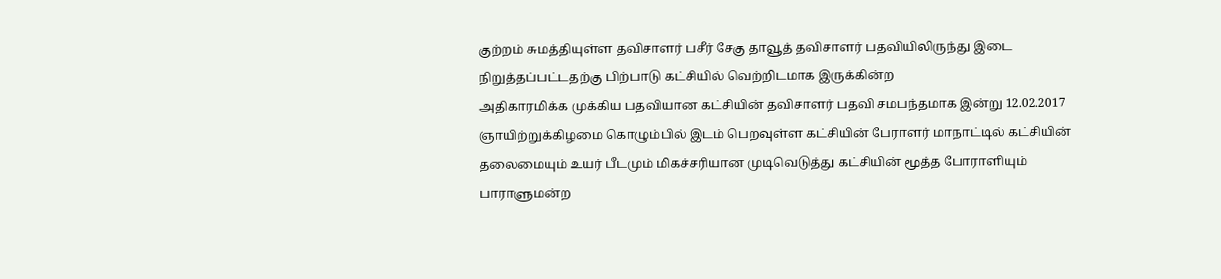குற்றம் சுமத்தியுள்ள தவிசாளர் பசீர் சேகு தாவூத் தவிசாளர் பதவியிலிருந்து இடை நிறுத்தப்பட்டதற்கு பிற்பாடு கட்சியில் வெற்றிடமாக இருக்கின்ற
அதிகாரமிக்க முக்கிய பதவியான கட்சியின் தவிசாளர் பதவி சமபந்தமாக இன்று 12.02.2017 ஞாயிற்றுக்கிழமை கொழும்பில் இடம் பெறவுள்ள கட்சியின் பேராளர் மாநாட்டில் கட்சியின் தலைமையும் உயர் பீடமும் மிகச்சரியான முடிவெடுத்து கட்சியின் மூத்த போராளியும் பாராளுமன்ற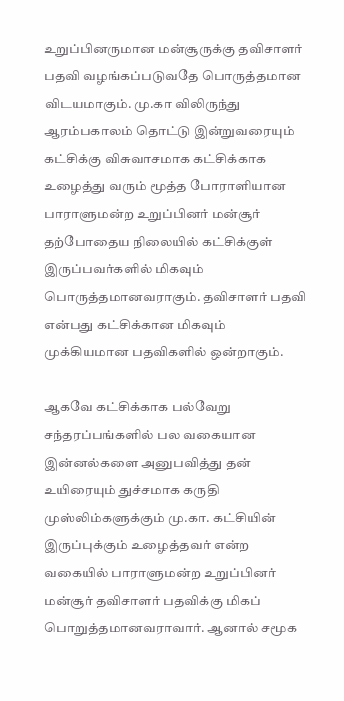உறுப்பினருமான மன்சூருக்கு தவிசாளர் பதவி வழங்கப்படுவதே பொருத்தமான விடயமாகும். மு.கா விலிருந்து ஆரம்பகாலம் தொட்டு இன்றுவரையும் கட்சிக்கு விசுவாசமாக கட்சிக்காக உழைத்து வரும் மூத்த போராளியான பாராளுமன்ற உறுப்பினர் மன்சூர் தற்போதைய நிலையில் கட்சிக்குள் இருப்பவர்களில் மிகவும் பொருத்தமானவராகும். தவிசாளர் பதவி என்பது கட்சிக்கான மிகவும் முக்கியமான பதவிகளில் ஒன்றாகும்.

ஆகவே கட்சிக்காக பல்வேறு சந்தரப்பங்களில் பல வகையான இன்னல்களை அனுபவித்து தன் உயிரையும் துச்சமாக கருதி முஸ்லிம்களுக்கும் மு.கா. கட்சியின் இருப்புக்கும் உழைத்தவர் என்ற வகையில் பாராளுமன்ற உறுப்பினர் மன்சூர் தவிசாளர் பதவிக்கு மிகப் பொறுத்தமானவராவார். ஆனால் சமூக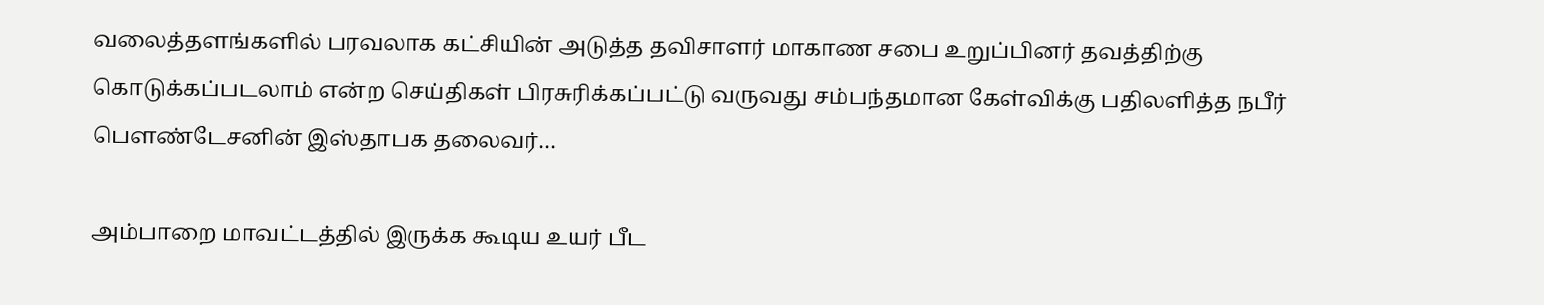வலைத்தளங்களில் பரவலாக கட்சியின் அடுத்த தவிசாளர் மாகாண சபை உறுப்பினர் தவத்திற்கு கொடுக்கப்படலாம் என்ற செய்திகள் பிரசுரிக்கப்பட்டு வருவது சம்பந்தமான கேள்விக்கு பதிலளித்த நபீர் பௌண்டேசனின் இஸ்தாபக தலைவர்…

அம்பாறை மாவட்டத்தில் இருக்க கூடிய உயர் பீட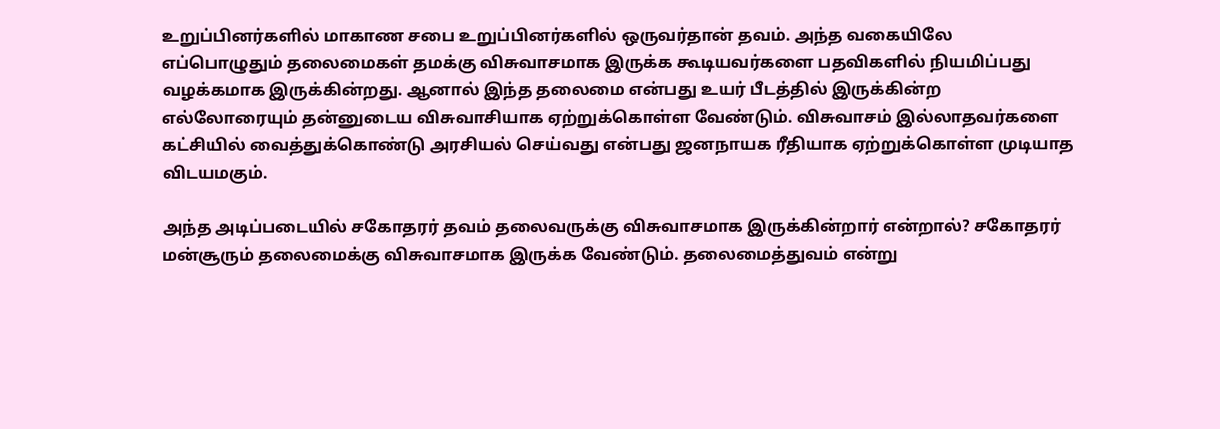உறுப்பினர்களில் மாகாண சபை உறுப்பினர்களில் ஒருவர்தான் தவம். அந்த வகையிலே எப்பொழுதும் தலைமைகள் தமக்கு விசுவாசமாக இருக்க கூடியவர்களை பதவிகளில் நியமிப்பது வழக்கமாக இருக்கின்றது. ஆனால் இந்த தலைமை என்பது உயர் பீடத்தில் இருக்கின்ற எல்லோரையும் தன்னுடைய விசுவாசியாக ஏற்றுக்கொள்ள வேண்டும். விசுவாசம் இல்லாதவர்களை கட்சியில் வைத்துக்கொண்டு அரசியல் செய்வது என்பது ஜனநாயக ரீதியாக ஏற்றுக்கொள்ள முடியாத விடயமகும்.

அந்த அடிப்படையில் சகோதரர் தவம் தலைவருக்கு விசுவாசமாக இருக்கின்றார் என்றால்? சகோதரர் மன்சூரும் தலைமைக்கு விசுவாசமாக இருக்க வேண்டும். தலைமைத்துவம் என்று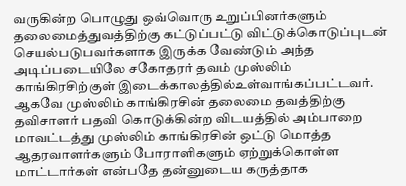வருகின்ற பொழுது ஒவ்வொரு உறுப்பினர்களும் தலைமைத்துவத்திற்கு கட்டுப்பட்டு விட்டுக்கொடுப்புடன் செயல்படுபவர்களாக இருக்க வேண்டும் அந்த அடிப்படையிலே சகோதரர் தவம் முஸ்லிம் காங்கிரசிற்குள் இடைக்காலத்தில்உள்வாங்கப்பட்டவர். ஆகவே முஸ்லிம் காங்கிரசின் தலைமை தவத்திற்கு தவிசாளர் பதவி கொடுக்கின்ற விடயத்தில் அம்பாறை மாவட்டத்து முஸ்லிம் காங்கிரசின் ஒட்டு மொத்த ஆதரவாளர்களும் போராளிகளும் ஏற்றுக்கொள்ள மாட்டார்கள் என்பதே தன்னுடைய கருத்தாக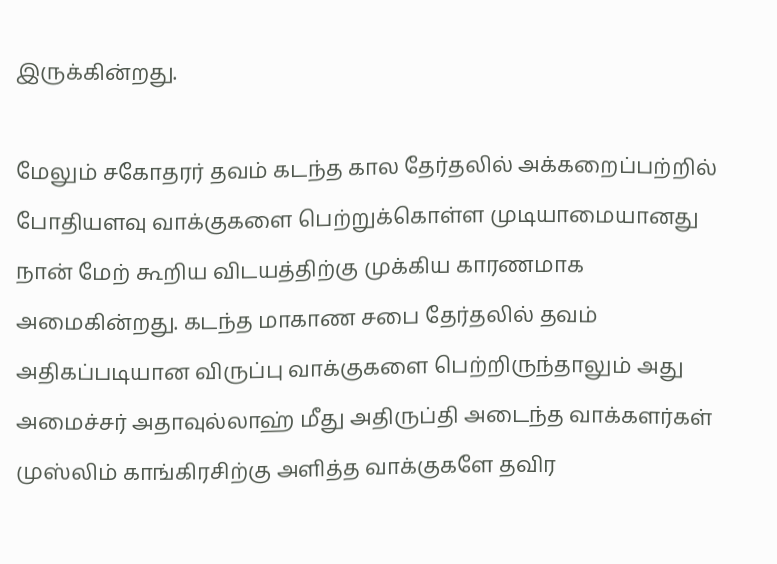இருக்கின்றது.

மேலும் சகோதரர் தவம் கடந்த கால தேர்தலில் அக்கறைப்பற்றில் போதியளவு வாக்குகளை பெற்றுக்கொள்ள முடியாமையானது நான் மேற் கூறிய விடயத்திற்கு முக்கிய காரணமாக அமைகின்றது. கடந்த மாகாண சபை தேர்தலில் தவம் அதிகப்படியான விருப்பு வாக்குகளை பெற்றிருந்தாலும் அது அமைச்சர் அதாவுல்லாஹ் மீது அதிருப்தி அடைந்த வாக்களர்கள் முஸ்லிம் காங்கிரசிற்கு அளித்த வாக்குகளே தவிர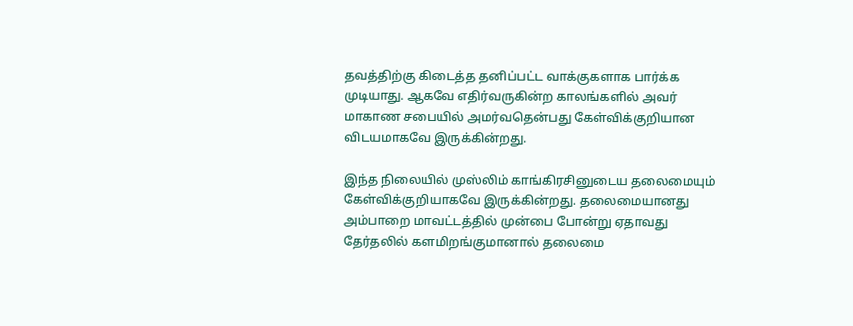தவத்திற்கு கிடைத்த தனிப்பட்ட வாக்குகளாக பார்க்க முடியாது. ஆகவே எதிர்வருகின்ற காலங்களில் அவர் மாகாண சபையில் அமர்வதென்பது கேள்விக்குறியான விடயமாகவே இருக்கின்றது.

இந்த நிலையில் முஸ்லிம் காங்கிரசினுடைய தலைமையும் கேள்விக்குறியாகவே இருக்கின்றது. தலைமையானது அம்பாறை மாவட்டத்தில் முன்பை போன்று ஏதாவது தேர்தலில் களமிறங்குமானால் தலைமை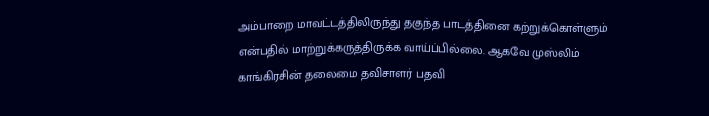அம்பாறை மாவட்டத்திலிருந்து தகுந்த பாடத்தினை கற்றுக்கொள்ளும் என்பதில் மாற்றுக்கருத்திருக்க வாய்ப்பில்லை. ஆகவே முஸ்லிம் காங்கிரசின் தலைமை தவிசாளர் பதவி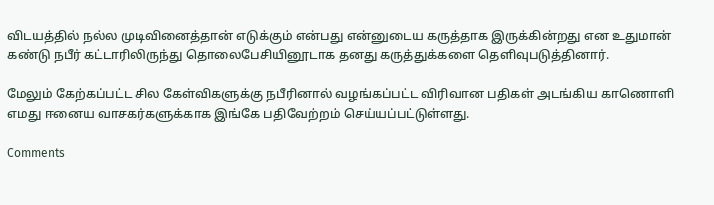விடயத்தில் நல்ல முடிவினைத்தான் எடுக்கும் என்பது என்னுடைய கருத்தாக இருக்கின்றது என உதுமான் கண்டு நபீர் கட்டாரிலிருந்து தொலைபேசியினூடாக தனது கருத்துக்களை தெளிவுபடுத்தினார்.

மேலும் கேற்கப்பட்ட சில கேள்விகளுக்கு நபீரினால் வழங்கப்பட்ட விரிவான பதிகள் அடங்கிய காணொளி எமது ஈனைய வாசகர்களுக்காக இங்கே பதிவேற்றம் செய்யப்பட்டுள்ளது.

Comments